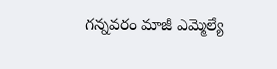గన్నవరం మాజీ ఎమ్మెల్యే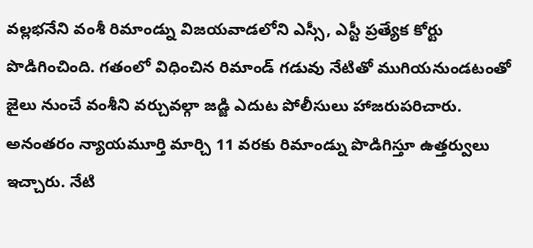వల్లభనేని వంశీ రిమాండ్ను విజయవాడలోని ఎస్సీ, ఎస్టీ ప్రత్యేక కోర్టు పొడిగించింది. గతంలో విధించిన రిమాండ్ గడువు నేటితో ముగియనుండటంతో జైలు నుంచే వంశీని వర్చువల్గా జడ్జి ఎదుట పోలీసులు హాజరుపరిచారు. అనంతరం న్యాయమూర్తి మార్చి 11 వరకు రిమాండ్ను పొడిగిస్తూ ఉత్తర్వులు ఇచ్చారు. నేటి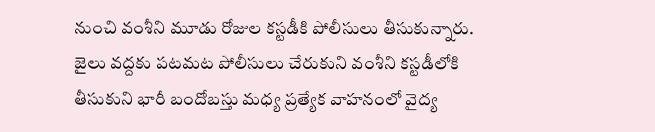నుంచి వంశీని మూడు రోజుల కస్టడీకి పోలీసులు తీసుకున్నారు. జైలు వద్దకు పటమట పోలీసులు చేరుకుని వంశీని కస్టడీలోకి తీసుకుని భారీ బందోబస్తు మధ్య ప్రత్యేక వాహనంలో వైద్య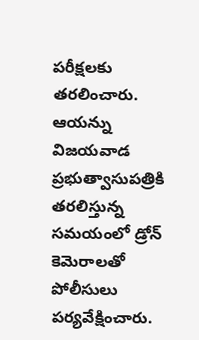పరీక్షలకు తరలించారు. ఆయన్ను విజయవాడ ప్రభుత్వాసుపత్రికి తరలిస్తున్న సమయంలో డ్రోన్ కెమెరాలతో పోలీసులు పర్యవేక్షించారు.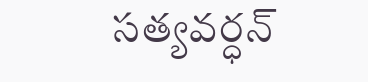సత్యవర్ధన్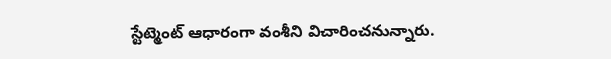స్టేట్మెంట్ ఆధారంగా వంశీని విచారించనున్నారు.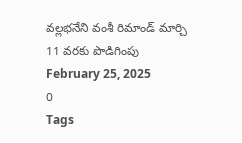వల్లభనేని వంశీ రిమాండ్ మార్చి 11 వరకు పొడిగింపు
February 25, 2025
0
Tags